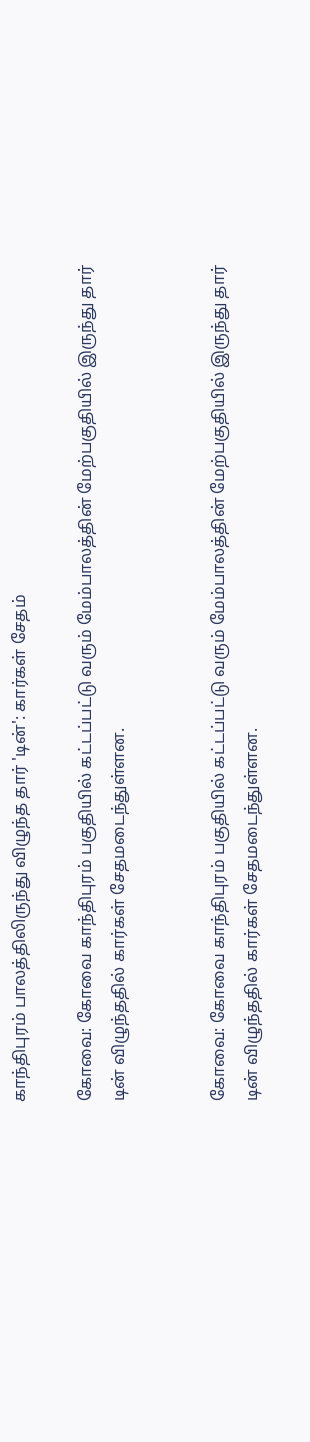காந்திபுரம் பாலத்திலிருந்து விழுந்த தார் 'டின்': கார்கள் சேதம்

கோவை: கோவை காந்திபுரம் பகுதியில் கட்டப்பட்டு வரும் மேம்பாலத்தின் மேற்பகுதியில் இருந்து தார் டின் விழுந்ததில் கார்கள் சேதமடைந்துள்ளன.


கோவை: கோவை காந்திபுரம் பகுதியில் கட்டப்பட்டு வரும் மேம்பாலத்தின் மேற்பகுதியில் இருந்து தார் டின் விழுந்ததில் கார்கள் சேதமடைந்துள்ளன.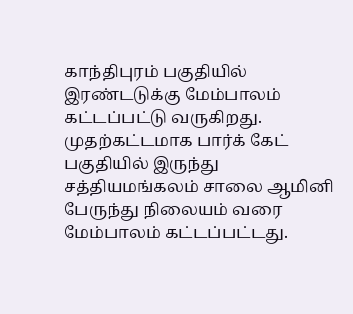காந்திபுரம் பகுதியில் இரண்டடுக்கு மேம்பாலம் கட்டப்பட்டு வருகிறது. முதற்கட்டமாக பார்க் கேட் பகுதியில் இருந்து சத்தியமங்கலம் சாலை ஆமினி பேருந்து நிலையம் வரை மேம்பாலம் கட்டப்பட்டது.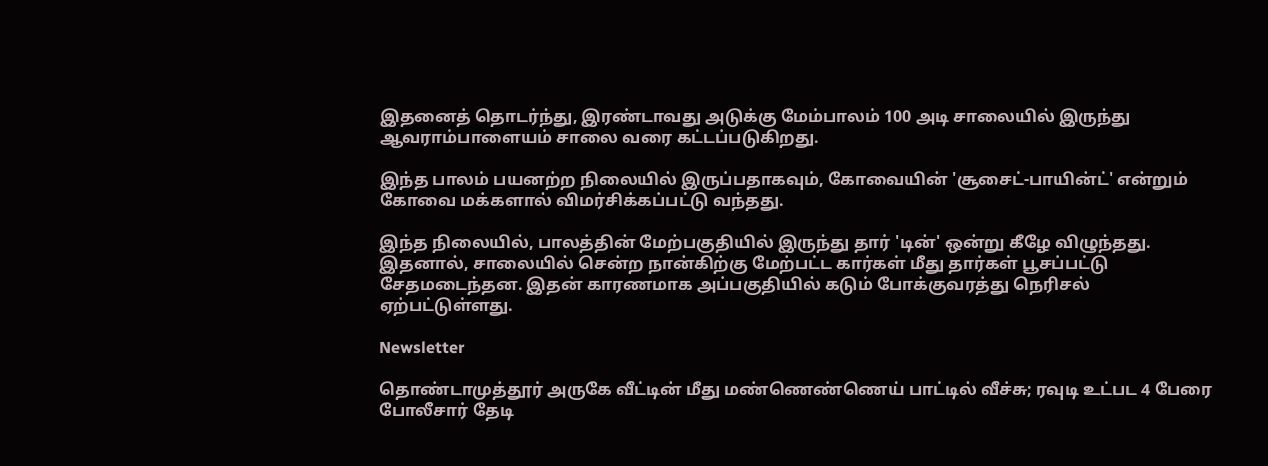இதனைத் தொடர்ந்து, இரண்டாவது அடுக்கு மேம்பாலம் 100 அடி சாலையில் இருந்து ஆவராம்பாளையம் சாலை வரை கட்டப்படுகிறது.

இந்த பாலம் பயனற்ற நிலையில் இருப்பதாகவும், கோவையின் 'சூசைட்-பாயின்ட்' என்றும் கோவை மக்களால் விமர்சிக்கப்பட்டு வந்தது.

இந்த நிலையில், பாலத்தின் மேற்பகுதியில் இருந்து தார் 'டின்' ஒன்று கீழே விழுந்தது. இதனால், சாலையில் சென்ற நான்கிற்கு மேற்பட்ட கார்கள் மீது தார்கள் பூசப்பட்டு சேதமடைந்தன. இதன் காரணமாக அப்பகுதியில் கடும் போக்குவரத்து நெரிசல் ஏற்பட்டுள்ளது.

Newsletter

தொண்டாமுத்தூர் அருகே வீட்டின் மீது மண்ணெண்ணெய் பாட்டில் வீச்சு; ரவுடி உட்பட 4 பேரை போலீசார் தேடி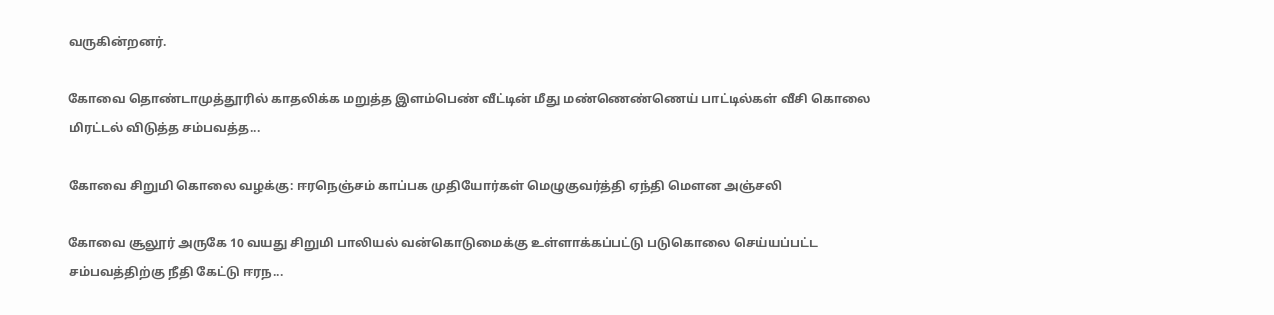வருகின்றனர்.

கோவை தொண்டாமுத்தூரில் காதலிக்க மறுத்த இளம்பெண் வீட்டின் மீது மண்ணெண்ணெய் பாட்டில்கள் வீசி கொலை மிரட்டல் விடுத்த சம்பவத்த...

கோவை சிறுமி கொலை வழக்கு: ஈரநெஞ்சம் காப்பக முதியோர்கள் மெழுகுவர்த்தி ஏந்தி மௌன அஞ்சலி

கோவை சூலூர் அருகே 10 வயது சிறுமி பாலியல் வன்கொடுமைக்கு உள்ளாக்கப்பட்டு படுகொலை செய்யப்பட்ட சம்பவத்திற்கு நீதி கேட்டு ஈரந...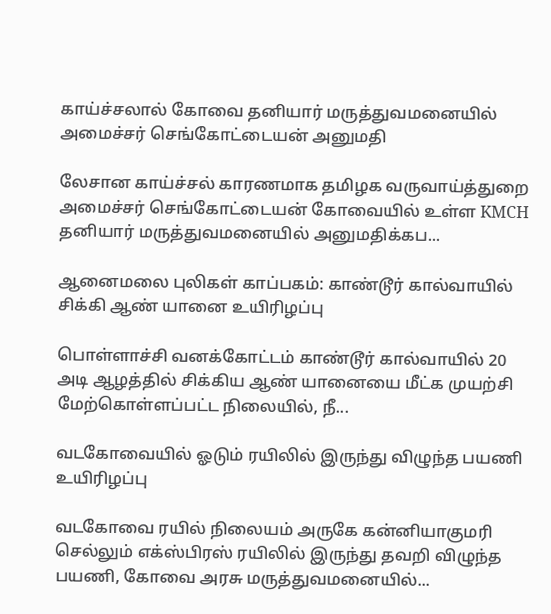காய்ச்சலால் கோவை தனியார் மருத்துவமனையில் அமைச்சர் செங்கோட்டையன் அனுமதி

லேசான காய்ச்சல் காரணமாக தமிழக வருவாய்த்துறை அமைச்சர் செங்கோட்டையன் கோவையில் உள்ள KMCH தனியார் மருத்துவமனையில் அனுமதிக்கப...

ஆனைமலை புலிகள் காப்பகம்: காண்டூர் கால்வாயில் சிக்கி ஆண் யானை உயிரிழப்பு

பொள்ளாச்சி வனக்கோட்டம் காண்டூர் கால்வாயில் 20 அடி ஆழத்தில் சிக்கிய ஆண் யானையை மீட்க முயற்சி மேற்கொள்ளப்பட்ட நிலையில், நீ...

வடகோவையில் ஓடும் ரயிலில் இருந்து விழுந்த பயணி உயிரிழப்பு

வடகோவை ரயில் நிலையம் அருகே கன்னியாகுமரி செல்லும் எக்ஸ்பிரஸ் ரயிலில் இருந்து தவறி விழுந்த பயணி, கோவை அரசு மருத்துவமனையில்...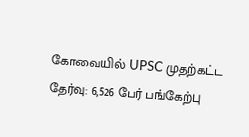கோவையில் UPSC முதற்கட்ட தேர்வு: 6,526 பேர் பங்கேற்பு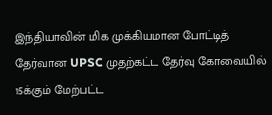இந்தியாவின் மிக முக்கியமான போட்டித் தேர்வான UPSC முதற்கட்ட தேர்வு கோவையில் 15க்கும் மேற்பட்ட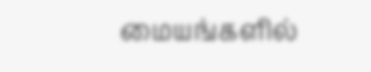மையங்களில்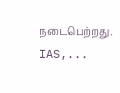நடைபெற்றது. IAS,...